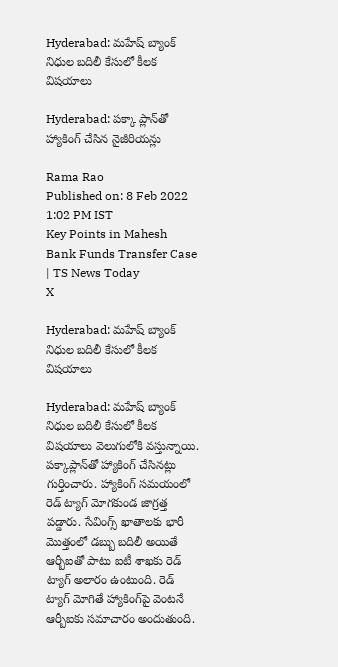Hyderabad: మహేష్ బ్యాంక్ నిధుల బదిలీ కేసులో కీలక విషయాలు

Hyderabad: పక్కా ప్లాన్‌తో హ్యాకింగ్ చేసిన నైజీరియన్లు

Rama Rao
Published on: 8 Feb 2022 1:02 PM IST
Key Points in Mahesh Bank Funds Transfer Case | TS News Today
X

Hyderabad: మహేష్ బ్యాంక్ నిధుల బదిలీ కేసులో కీలక విషయాలు

Hyderabad: మహేష్ బ్యాంక్ నిధుల బదిలీ కేసులో కీలక విషయాలు వెలుగులోకి వస్తున్నాయి. పక్కాప్లాన్‌తో హ్యాకింగ్ చేసినట్లు గుర్తించారు. హ్యాకింగ్ సమయంలో రెడ్ ట్యాగ్ మోగకుండ జాగ్రత్త పడ్డారు. సేవింగ్స్ ఖాతాలకు భారీ మొత్తంలో డబ్బు బదిలీ అయితే ఆర్బీఐతో పాటు ఐటీ శాఖకు రెడ్ ట్యాగ్ అలారం ఉంటుంది. రెడ్ ట్యాగ్ మోగితే హ్యాకింగ్‌పై వెంటనే ఆర్బీఐకు సమాచారం అందుతుంది.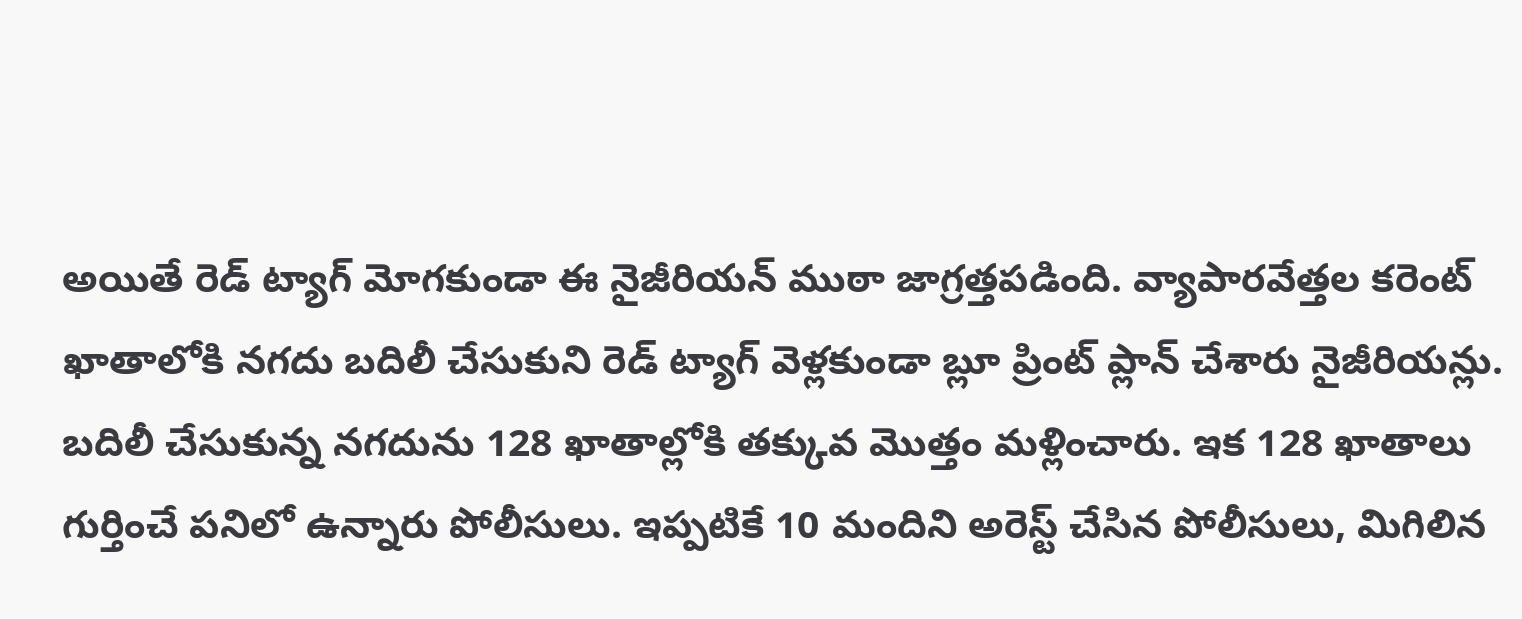అయితే రెడ్ ట్యాగ్ మోగకుండా ఈ నైజీరియన్ ముఠా జాగ్రత్తపడింది. వ్యాపారవేత్తల కరెంట్ ఖాతాలోకి నగదు బదిలీ చేసుకుని రెడ్ ట్యాగ్ వెళ్లకుండా బ్లూ ప్రింట్ ప్లాన్ చేశారు నైజీరియన్లు. బదిలీ చేసుకున్న నగదును 128 ఖాతాల్లోకి తక్కువ మొత్తం మళ్లించారు. ఇక 128 ఖాతాలు గుర్తించే పనిలో ఉన్నారు పోలీసులు. ఇప్పటికే 10 మందిని అరెస్ట్ చేసిన పోలీసులు, మిగిలిన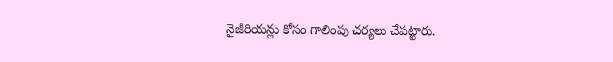నైజీరియన్లు కోసం గాలింపు చర్యలు చేపట్టారు.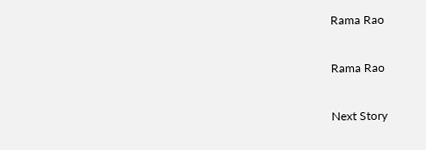Rama Rao

Rama Rao

Next Story